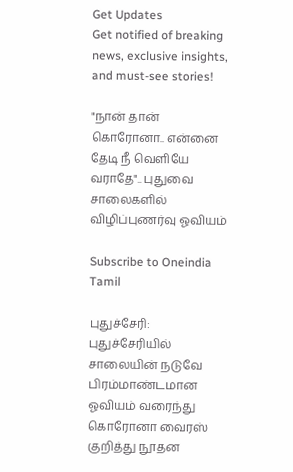Get Updates
Get notified of breaking news, exclusive insights, and must-see stories!

"நான் தான் கொரோனா.. என்னை தேடி நீ வெளியே வராதே".. புதுவை சாலைகளில் விழிப்புணர்வு ஓவியம்

Subscribe to Oneindia Tamil

புதுச்சேரி: புதுச்சேரியில் சாலையின் நடுவே பிரம்மாண்டமான ஓவியம் வரைந்து கொரோனா வைரஸ் குறித்து நூதன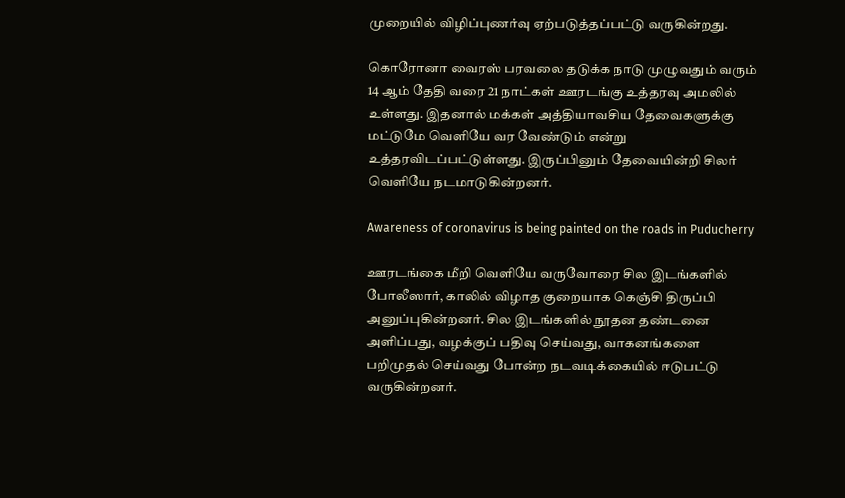முறையில் விழிப்புணர்வு ஏற்படுத்தப்பட்டு வருகின்றது.

கொரோனா வைரஸ் பரவலை தடுக்க நாடு முழுவதும் வரும் 14 ஆம் தேதி வரை 21 நாட்கள் ஊரடங்கு உத்தரவு அமலில் உள்ளது. இதனால் மக்கள் அத்தியாவசிய தேவைகளுக்கு மட்டுமே வெளியே வர வேண்டும் என்று உத்தரவிடப்பட்டுள்ளது. இருப்பினும் தேவையின்றி சிலர் வெளியே நடமாடுகின்றனர்.

Awareness of coronavirus is being painted on the roads in Puducherry

ஊரடங்கை மீறி வெளியே வருவோரை சில இடங்களில் போலீஸார், காலில் விழாத குறையாக கெஞ்சி திருப்பி அனுப்புகின்றனர். சில இடங்களில் நூதன தண்டனை அளிப்பது, வழக்குப் பதிவு செய்வது, வாகனங்களை பறிமுதல் செய்வது போன்ற நடவடிக்கையில் ஈடுபட்டு வருகின்றனர்.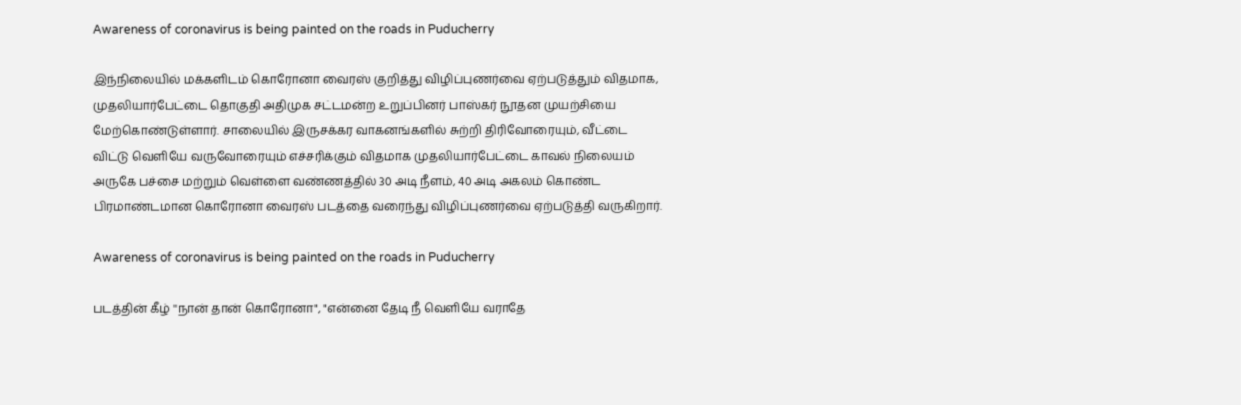Awareness of coronavirus is being painted on the roads in Puducherry

இந்நிலையில் மக்களிடம் கொரோனா வைரஸ் குறித்து விழிப்புணர்வை ஏற்படுத்தும் விதமாக, முதலியார்பேட்டை தொகுதி அதிமுக சட்டமன்ற உறுப்பினர் பாஸ்கர் நூதன முயற்சியை மேற்கொண்டுள்ளார். சாலையில் இருசக்கர வாகனங்களில் சுற்றி திரிவோரையும், வீட்டை விட்டு வெளியே வருவோரையும் எச்சரிக்கும் விதமாக முதலியார்பேட்டை காவல் நிலையம் அருகே பச்சை மற்றும் வெள்ளை வண்ணத்தில் 30 அடி நீளம், 40 அடி அகலம் கொண்ட பிரமாண்டமான கொரோனா வைரஸ் படத்தை வரைந்து விழிப்புணர்வை ஏற்படுத்தி வருகிறார்.

Awareness of coronavirus is being painted on the roads in Puducherry

படத்தின் கீழ் ''நான் தான் கொரோனா", "என்னை தேடி நீ வெளியே வராதே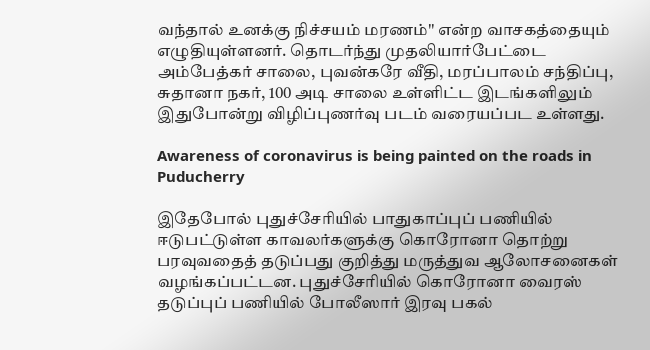வந்தால் உனக்கு நிச்சயம் மரணம்'' என்ற வாசகத்தையும் எழுதியுள்ளனர். தொடர்ந்து முதலியார்பேட்டை அம்பேத்கர் சாலை, புவன்கரே வீதி, மரப்பாலம் சந்திப்பு, சுதானா நகர், 100 அடி சாலை உள்ளிட்ட இடங்களிலும் இதுபோன்று விழிப்புணர்வு படம் வரையப்பட உள்ளது.

Awareness of coronavirus is being painted on the roads in Puducherry

இதேபோல் புதுச்சேரியில் பாதுகாப்புப் பணியில் ஈடுபட்டுள்ள காவலர்களுக்கு கொரோனா தொற்று பரவுவதைத் தடுப்பது குறித்து மருத்துவ ஆலோசனைகள் வழங்கப்பட்டன. புதுச்சேரியில் கொரோனா வைரஸ் தடுப்புப் பணியில் போலீஸார் இரவு பகல்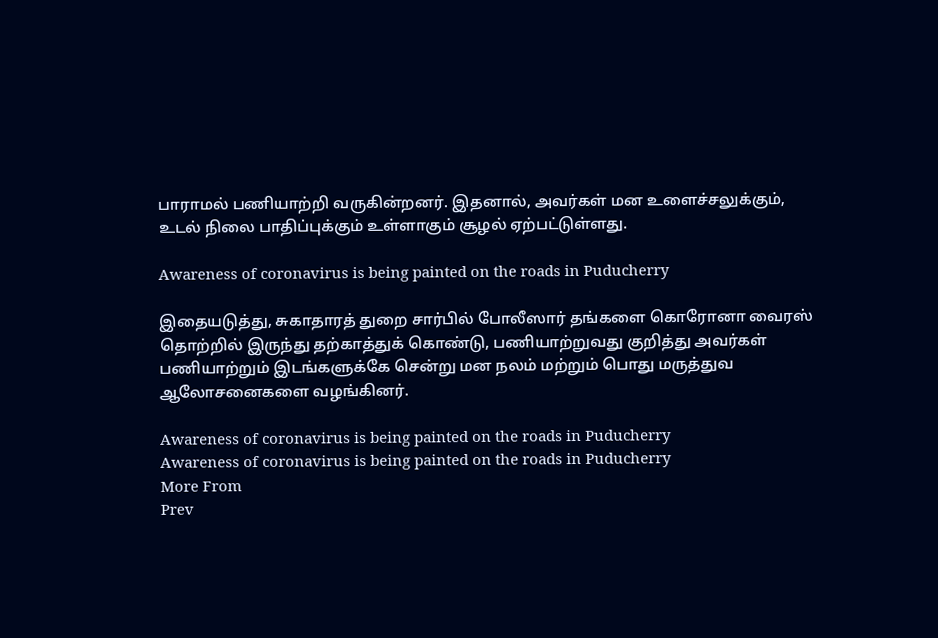பாராமல் பணியாற்றி வருகின்றனர். இதனால், அவர்கள் மன உளைச்சலுக்கும், உடல் நிலை பாதிப்புக்கும் உள்ளாகும் சூழல் ஏற்பட்டுள்ளது.

Awareness of coronavirus is being painted on the roads in Puducherry

இதையடுத்து, சுகாதாரத் துறை சார்பில் போலீஸார் தங்களை கொரோனா வைரஸ் தொற்றில் இருந்து தற்காத்துக் கொண்டு, பணியாற்றுவது குறித்து அவர்கள் பணியாற்றும் இடங்களுக்கே சென்று மன நலம் மற்றும் பொது மருத்துவ ஆலோசனைகளை வழங்கினர்.

Awareness of coronavirus is being painted on the roads in Puducherry
Awareness of coronavirus is being painted on the roads in Puducherry
More From
Prev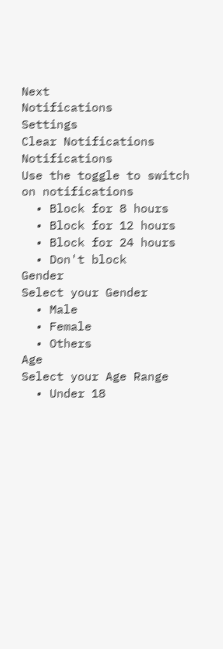Next
Notifications
Settings
Clear Notifications
Notifications
Use the toggle to switch on notifications
  • Block for 8 hours
  • Block for 12 hours
  • Block for 24 hours
  • Don't block
Gender
Select your Gender
  • Male
  • Female
  • Others
Age
Select your Age Range
  • Under 18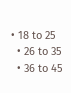• 18 to 25
  • 26 to 35
  • 36 to 45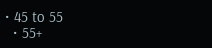• 45 to 55
  • 55+